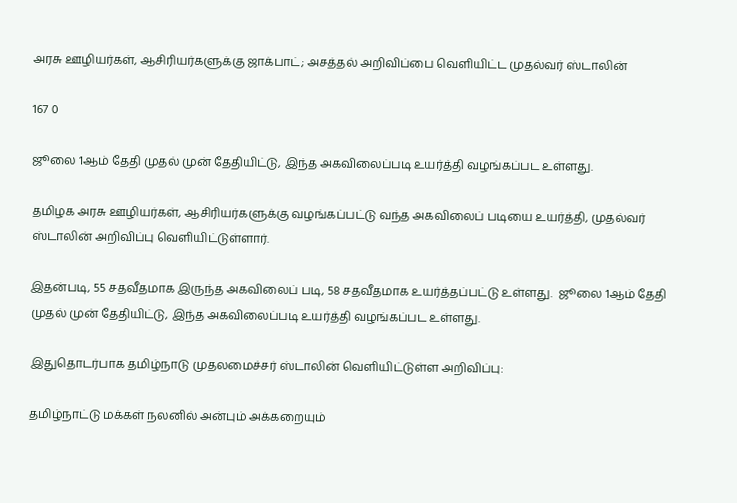அரசு ஊழியர்கள், ஆசிரியர்களுக்கு ஜாக்பாட்; அசத்தல் அறிவிப்பை வெளியிட்ட முதல்வர் ஸ்டாலின்

167 0

ஜூலை 1ஆம் தேதி முதல் முன் தேதியிட்டு, இந்த அகவிலைப்படி உயர்த்தி வழங்கப்பட உள்ளது.

தமிழக அரசு ஊழியர்கள், ஆசிரியர்களுக்கு வழங்கப்பட்டு வந்த அகவிலைப் படியை உயர்த்தி, முதல்வர் ஸ்டாலின் அறிவிப்பு வெளியிட்டுள்ளார்.

இதன்படி, 55 சதவீதமாக இருந்த அகவிலைப் படி, 58 சதவீதமாக உயர்த்தப்பட்டு உள்ளது.  ஜூலை 1ஆம் தேதி முதல் முன் தேதியிட்டு, இந்த அகவிலைப்படி உயர்த்தி வழங்கப்பட உள்ளது.

இதுதொடர்பாக தமிழ்நாடு முதலமைச்சர் ஸ்டாலின் வெளியிட்டுள்ள அறிவிப்பு:

தமிழ்நாட்டு மக்கள் நலனில் அன்பும் அக்கறையும்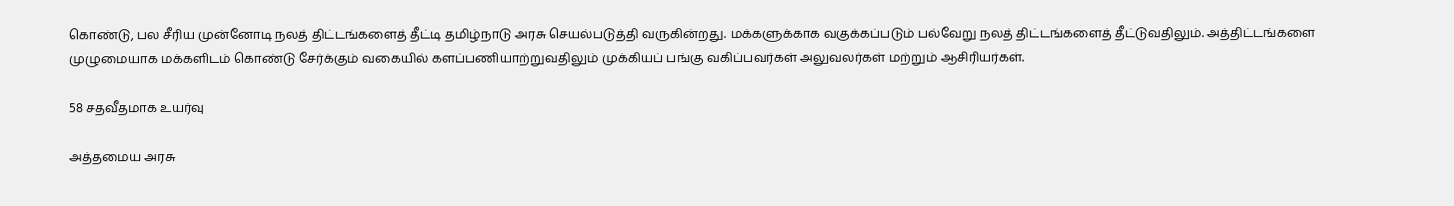கொண்டு, பல சீரிய முன்னோடி நலத் திட்டங்களைத் தீட்டி தமிழ்நாடு அரசு செயல்படுத்தி வருகின்றது. மக்களுக்காக வகுக்கப்படும் பல்வேறு நலத் திட்டங்களைத் தீட்டுவதிலும். அத்திட்டங்களை முழுமையாக மக்களிடம் கொண்டு சேர்க்கும் வகையில் களப்பணியாற்றுவதிலும் முக்கியப் பங்கு வகிப்பவர்கள் அலுவலர்கள் மற்றும் ஆசிரியர்கள்.

58 சதவீதமாக உயர்வு

அத்தமைய அரசு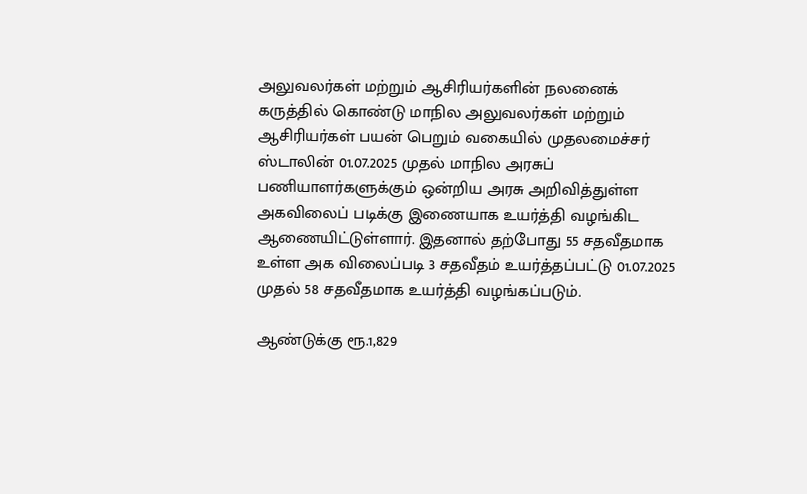அலுவலர்கள் மற்றும் ஆசிரியர்களின் நலனைக் கருத்தில் கொண்டு மாநில அலுவலர்கள் மற்றும் ஆசிரியர்கள் பயன் பெறும் வகையில் முதலமைச்சர் ஸ்டாலின் 01.07.2025 முதல் மாநில அரசுப் பணியாளர்களுக்கும் ஒன்றிய அரசு அறிவித்துள்ள அகவிலைப் படிக்கு இணையாக உயர்த்தி வழங்கிட ஆணையிட்டுள்ளார். இதனால் தற்போது 55 சதவீதமாக உள்ள அக விலைப்படி 3 சதவீதம் உயர்த்தப்பட்டு 01.07.2025 முதல் 58 சதவீதமாக உயர்த்தி வழங்கப்படும்.

ஆண்டுக்கு ரூ.1,829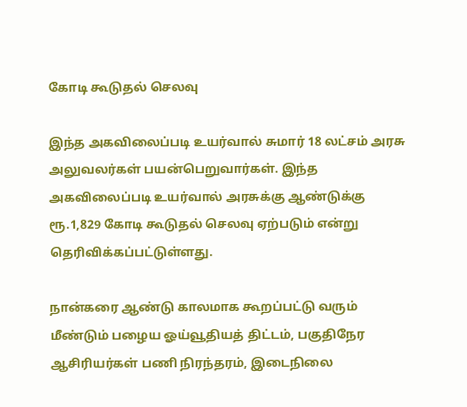கோடி கூடுதல் செலவு

இந்த அகவிலைப்படி உயர்வால் சுமார் 18 லட்சம் அரசு அலுவலர்கள் பயன்பெறுவார்கள். இந்த அகவிலைப்படி உயர்வால் அரசுக்கு ஆண்டுக்கு ரூ.1,829 கோடி கூடுதல் செலவு ஏற்படும் என்று தெரிவிக்கப்பட்டுள்ளது.

நான்கரை ஆண்டு காலமாக கூறப்பட்டு வரும் மீண்டும் பழைய ஓய்வூதியத் திட்டம், பகுதிநேர ஆசிரியர்கள் பணி நிரந்தரம், இடைநிலை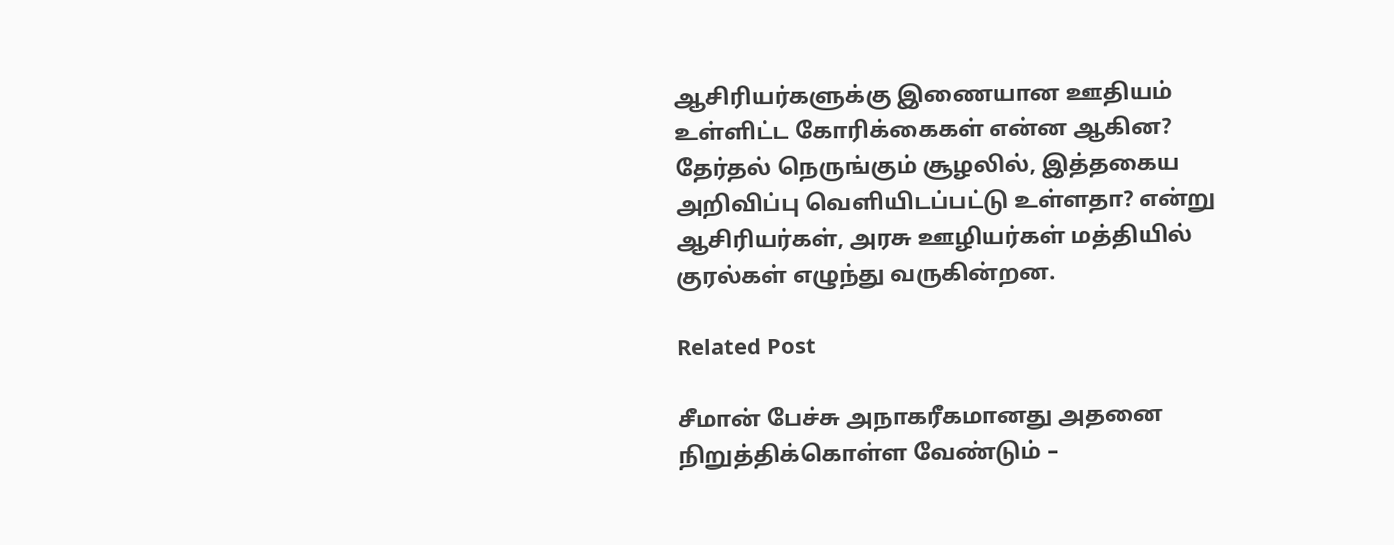ஆசிரியர்களுக்கு இணையான ஊதியம் உள்ளிட்ட கோரிக்கைகள் என்ன ஆகின? தேர்தல் நெருங்கும் சூழலில், இத்தகைய அறிவிப்பு வெளியிடப்பட்டு உள்ளதா? என்று ஆசிரியர்கள், அரசு ஊழியர்கள் மத்தியில் குரல்கள் எழுந்து வருகின்றன.

Related Post

சீமான் பேச்சு அநாகரீகமானது அதனை நிறுத்திக்கொள்ள வேண்டும் –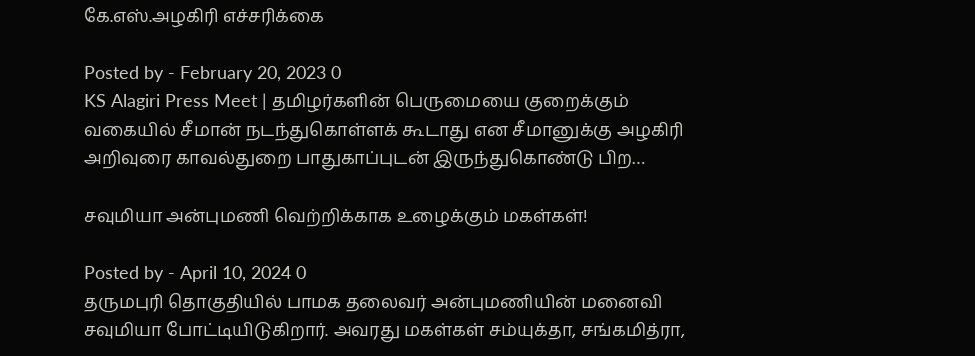கே.எஸ்.அழகிரி எச்சரிக்கை

Posted by - February 20, 2023 0
KS Alagiri Press Meet | தமிழர்களின் பெருமையை குறைக்கும் வகையில் சீமான் நடந்துகொள்ளக் கூடாது என சீமானுக்கு அழகிரி அறிவுரை காவல்துறை பாதுகாப்புடன் இருந்துகொண்டு பிற…

சவுமியா அன்புமணி வெற்றிக்காக உழைக்கும் மகள்கள்!

Posted by - April 10, 2024 0
தருமபுரி தொகுதியில் பாமக தலைவர் அன்புமணியின் மனைவி சவுமியா போட்டியிடுகிறார். அவரது மகள்கள் சம்யுக்தா, சங்கமித்ரா,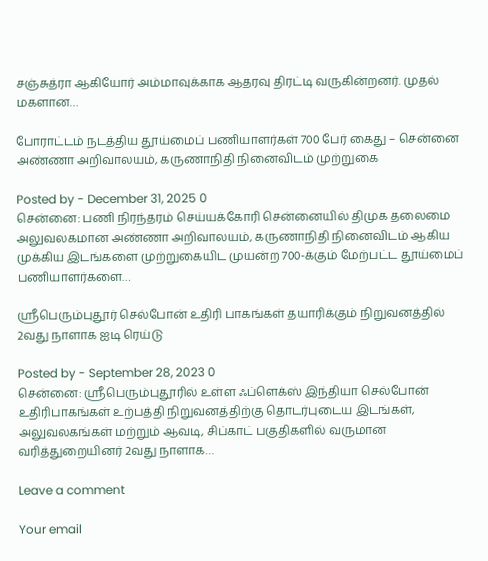சஞ்சுத்ரா ஆகியோர் அம்மாவுக்காக ஆதரவு திரட்டி வருகின்றனர். முதல் மகளான…

போராட்டம் நடத்திய தூய்மைப் பணியாளர்கள் 700 பேர் கைது – சென்னை அண்ணா அறிவாலயம், கருணாநிதி நினைவிடம் முற்றுகை

Posted by - December 31, 2025 0
சென்னை: பணி நிரந்தரம் செய்யக்கோரி சென்னையில் திமுக தலைமை அலுவலகமான அண்ணா அறிவாலயம், கருணாநிதி நினைவிடம் ஆகிய முக்கிய இடங்களை முற்றுகையிட முயன்ற 700-க்கும் மேற்பட்ட தூய்மைப் பணியாளர்களை…

ஸ்ரீபெரும்புதூர் செல்போன் உதிரி பாகங்கள் தயாரிக்கும் நிறுவனத்தில் 2வது நாளாக ஐடி ரெய்டு

Posted by - September 28, 2023 0
சென்னை: ஸ்ரீபெரும்புதூரில் உள்ள ஃப்ளெக்ஸ் இந்தியா செல்போன் உதிரிபாகங்கள் உற்பத்தி நிறுவனத்திற்கு தொடர்புடைய இடங்கள், அலுவலகங்கள் மற்றும் ஆவடி, சிப்காட் பகுதிகளில் வருமான வரித்துறையினர் 2வது நாளாக…

Leave a comment

Your email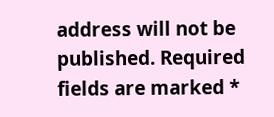address will not be published. Required fields are marked *